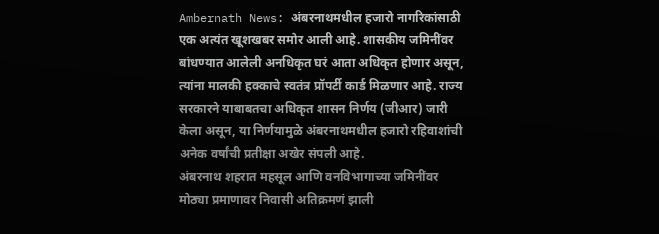Ambernath News: अंबरनाथमधील हजारो नागरिकांसाठी एक अत्यंत खूशखबर समोर आली आहे. शासकीय जमिनींवर बांधण्यात आलेली अनधिकृत घरं आता अधिकृत होणार असून, त्यांना मालकी हक्काचे स्वतंत्र प्रॉपर्टी कार्ड मिळणार आहे. राज्य सरकारने याबाबतचा अधिकृत शासन निर्णय (जीआर) जारी केला असून, या निर्णयामुळे अंबरनाथमधील हजारो रहिवाशांची अनेक वर्षांची प्रतीक्षा अखेर संपली आहे.
अंबरनाथ शहरात महसूल आणि वनविभागाच्या जमिनींवर मोठ्या प्रमाणावर निवासी अतिक्रमणं झाली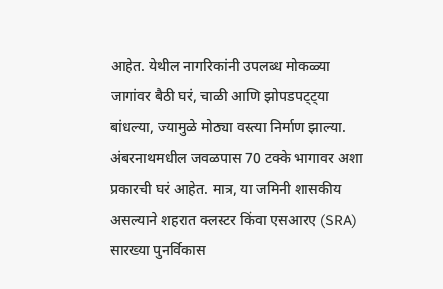आहेत. येथील नागरिकांनी उपलब्ध मोकळ्या जागांवर बैठी घरं, चाळी आणि झोपडपट्ट्या बांधल्या, ज्यामुळे मोठ्या वस्त्या निर्माण झाल्या. अंबरनाथमधील जवळपास 70 टक्के भागावर अशा प्रकारची घरं आहेत. मात्र, या जमिनी शासकीय असल्याने शहरात क्लस्टर किंवा एसआरए (SRA) सारख्या पुनर्विकास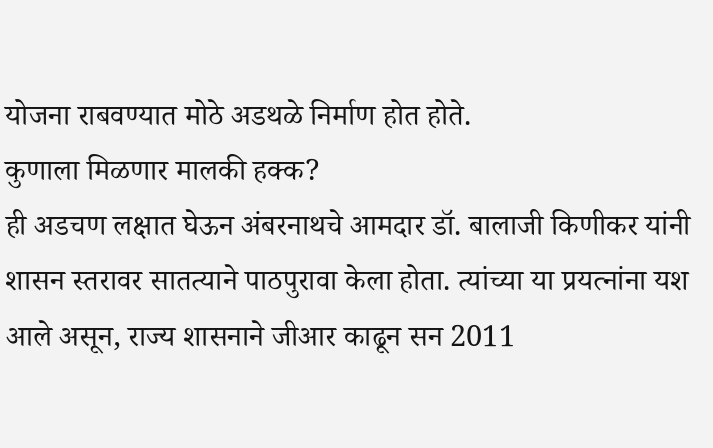योजना राबवण्यात मोठे अडथळे निर्माण होत होते.
कुणाला मिळणार मालकी हक्क?
ही अडचण लक्षात घेऊन अंबरनाथचे आमदार डॉ. बालाजी किणीकर यांनी शासन स्तरावर सातत्याने पाठपुरावा केला होता. त्यांच्या या प्रयत्नांना यश आले असून, राज्य शासनाने जीआर काढून सन 2011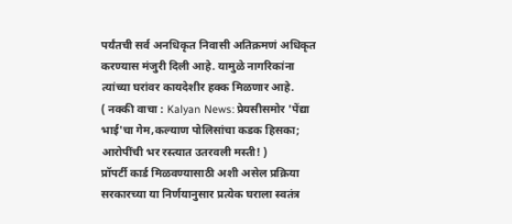पर्यंतची सर्व अनधिकृत निवासी अतिक्रमणं अधिकृत करण्यास मंजुरी दिली आहे. यामुळे नागरिकांना त्यांच्या घरांवर कायदेशीर हक्क मिळणार आहे.
( नक्की वाचा : Kalyan News: प्रेयसीसमोर 'पेंद्या भाई'चा गेम,कल्याण पोलिसांचा कडक हिसका; आरोपींची भर रस्त्यात उतरवली मस्ती! )
प्रॉपर्टी कार्ड मिळवण्यासाठी अशी असेल प्रक्रिया
सरकारच्या या निर्णयानुसार प्रत्येक घराला स्वतंत्र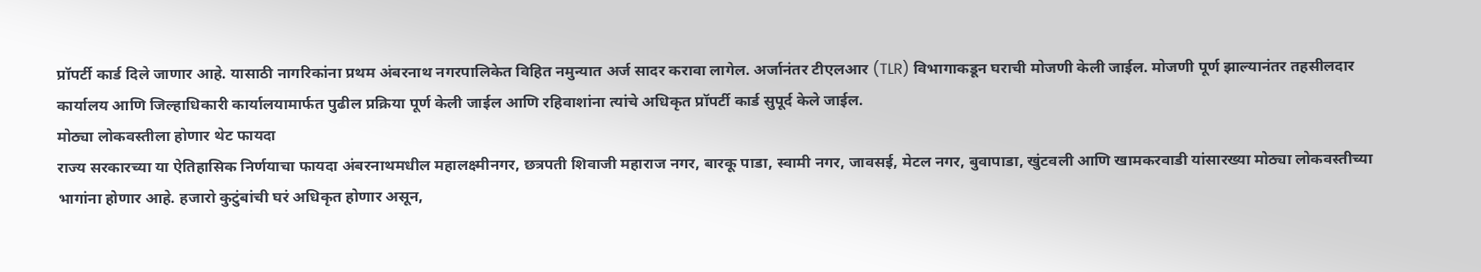प्रॉपर्टी कार्ड दिले जाणार आहे. यासाठी नागरिकांना प्रथम अंबरनाथ नगरपालिकेत विहित नमुन्यात अर्ज सादर करावा लागेल. अर्जानंतर टीएलआर (TLR) विभागाकडून घराची मोजणी केली जाईल. मोजणी पूर्ण झाल्यानंतर तहसीलदार कार्यालय आणि जिल्हाधिकारी कार्यालयामार्फत पुढील प्रक्रिया पूर्ण केली जाईल आणि रहिवाशांना त्यांचे अधिकृत प्रॉपर्टी कार्ड सुपूर्द केले जाईल.
मोठ्या लोकवस्तीला होणार थेट फायदा
राज्य सरकारच्या या ऐतिहासिक निर्णयाचा फायदा अंबरनाथमधील महालक्ष्मीनगर, छत्रपती शिवाजी महाराज नगर, बारकू पाडा, स्वामी नगर, जावसई, मेटल नगर, बुवापाडा, खुंटवली आणि खामकरवाडी यांसारख्या मोठ्या लोकवस्तीच्या भागांना होणार आहे. हजारो कुटुंबांची घरं अधिकृत होणार असून,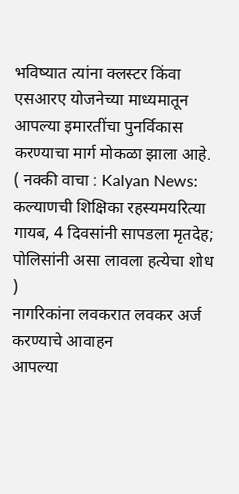भविष्यात त्यांना क्लस्टर किंवा एसआरए योजनेच्या माध्यमातून आपल्या इमारतींचा पुनर्विकास करण्याचा मार्ग मोकळा झाला आहे.
( नक्की वाचा : Kalyan News: कल्याणची शिक्षिका रहस्यमयरित्या गायब, 4 दिवसांनी सापडला मृतदेह; पोलिसांनी असा लावला हत्येचा शोध )
नागरिकांना लवकरात लवकर अर्ज करण्याचे आवाहन
आपल्या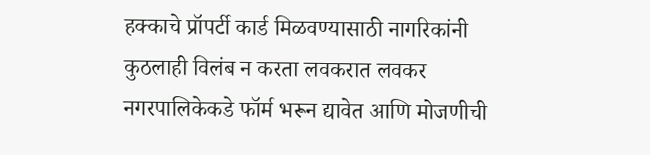हक्काचे प्रॉपर्टी कार्ड मिळवण्यासाठी नागरिकांनी कुठलाही विलंब न करता लवकरात लवकर नगरपालिकेकडे फॉर्म भरून द्यावेत आणि मोजणीची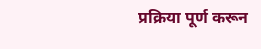प्रक्रिया पूर्ण करून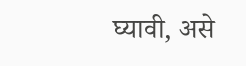घ्यावी, असे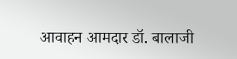आवाहन आमदार डॉ. बालाजी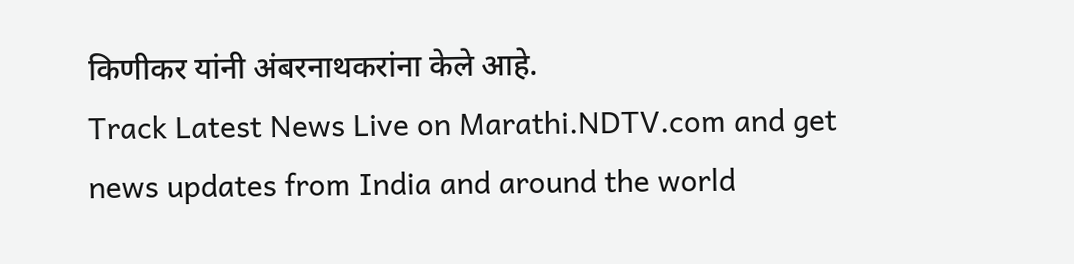किणीकर यांनी अंबरनाथकरांना केले आहे.
Track Latest News Live on Marathi.NDTV.com and get news updates from India and around the world